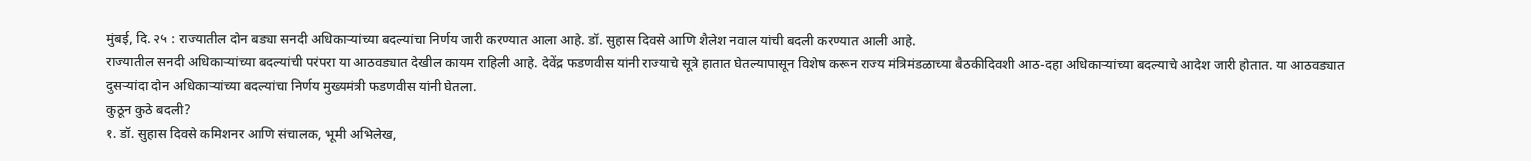मुंबई, दि. २५ : राज्यातील दोन बड्या सनदी अधिकाऱ्यांच्या बदल्यांचा निर्णय जारी करण्यात आला आहे. डॉ. सुहास दिवसे आणि शैलेश नवाल यांची बदली करण्यात आली आहे.
राज्यातील सनदी अधिकाऱ्यांच्या बदल्यांची परंपरा या आठवड्यात देखील कायम राहिली आहे. देवेंद्र फडणवीस यांनी राज्याचे सूत्रे हातात घेतल्यापासून विशेष करून राज्य मंत्रिमंडळाच्या बैठकीदिवशी आठ-दहा अधिकाऱ्यांच्या बदल्याचे आदेश जारी होतात. या आठवड्यात दुसऱ्यांदा दोन अधिकाऱ्यांच्या बदल्यांचा निर्णय मुख्यमंत्री फडणवीस यांनी घेतला.
कुठून कुठे बदली?
१. डॉ. सुहास दिवसे कमिशनर आणि संचालक, भूमी अभिलेख,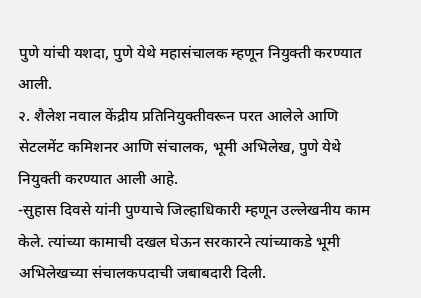पुणे यांची यशदा, पुणे येथे महासंचालक म्हणून नियुक्ती करण्यात आली.
२. शैलेश नवाल केंद्रीय प्रतिनियुक्तीवरून परत आलेले आणि सेटलमेंट कमिशनर आणि संचालक, भूमी अभिलेख, पुणे येथे नियुक्ती करण्यात आली आहे.
-सुहास दिवसे यांनी पुण्याचे जिल्हाधिकारी म्हणून उल्लेखनीय काम केले. त्यांच्या कामाची दखल घेऊन सरकारने त्यांच्याकडे भूमी अभिलेखच्या संचालकपदाची जबाबदारी दिली.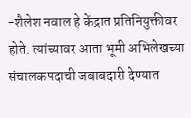-शैलेश नवाल हे केंद्रात प्रतिनियुक्तीवर होते. त्यांच्यावर आता भूमी अभिलेखच्या संचालकपदाची जबाबदारी देण्यात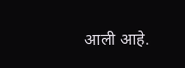आली आहे.